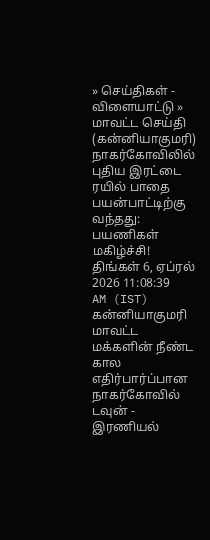» செய்திகள் - விளையாட்டு » மாவட்ட செய்தி (கன்னியாகுமரி)
நாகர்கோவிலில் புதிய இரட்டை ரயில் பாதை பயன்பாட்டிற்கு வந்தது: பயணிகள் மகிழ்ச்சி!
திங்கள் 6, ஏப்ரல் 2026 11:08:39 AM (IST)
கன்னியாகுமரி மாவட்ட மக்களின் நீண்ட கால எதிர்பார்ப்பான நாகர்கோவில் டவுன் - இரணியல்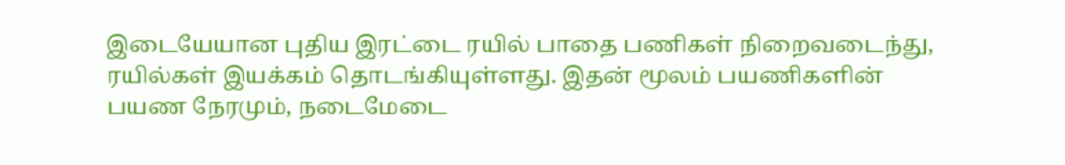இடையேயான புதிய இரட்டை ரயில் பாதை பணிகள் நிறைவடைந்து, ரயில்கள் இயக்கம் தொடங்கியுள்ளது. இதன் மூலம் பயணிகளின் பயண நேரமும், நடைமேடை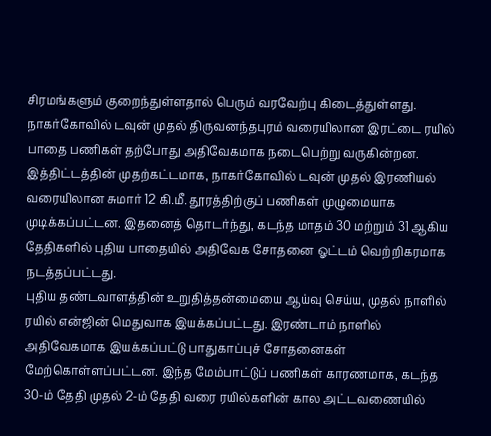சிரமங்களும் குறைந்துள்ளதால் பெரும் வரவேற்பு கிடைத்துள்ளது.
நாகர்கோவில் டவுன் முதல் திருவனந்தபுரம் வரையிலான இரட்டை ரயில் பாதை பணிகள் தற்போது அதிவேகமாக நடைபெற்று வருகின்றன. இத்திட்டத்தின் முதற்கட்டமாக, நாகர்கோவில் டவுன் முதல் இரணியல் வரையிலான சுமார் 12 கி.மீ. தூரத்திற்குப் பணிகள் முழுமையாக முடிக்கப்பட்டன. இதனைத் தொடர்ந்து, கடந்த மாதம் 30 மற்றும் 31 ஆகிய தேதிகளில் புதிய பாதையில் அதிவேக சோதனை ஓட்டம் வெற்றிகரமாக நடத்தப்பட்டது.
புதிய தண்டவாளத்தின் உறுதித்தன்மையை ஆய்வு செய்ய, முதல் நாளில் ரயில் என்ஜின் மெதுவாக இயக்கப்பட்டது. இரண்டாம் நாளில் அதிவேகமாக இயக்கப்பட்டு பாதுகாப்புச் சோதனைகள் மேற்கொள்ளப்பட்டன. இந்த மேம்பாட்டுப் பணிகள் காரணமாக, கடந்த 30-ம் தேதி முதல் 2-ம் தேதி வரை ரயில்களின் கால அட்டவணையில்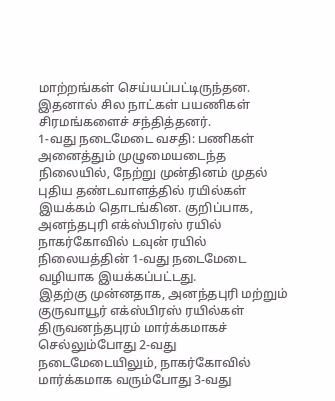மாற்றங்கள் செய்யப்பட்டிருந்தன. இதனால் சில நாட்கள் பயணிகள் சிரமங்களைச் சந்தித்தனர்.
1-வது நடைமேடை வசதி: பணிகள் அனைத்தும் முழுமையடைந்த நிலையில், நேற்று முன்தினம் முதல் புதிய தண்டவாளத்தில் ரயில்கள் இயக்கம் தொடங்கின. குறிப்பாக, அனந்தபுரி எக்ஸ்பிரஸ் ரயில் நாகர்கோவில் டவுன் ரயில் நிலையத்தின் 1-வது நடைமேடை வழியாக இயக்கப்பட்டது.
இதற்கு முன்னதாக, அனந்தபுரி மற்றும் குருவாயூர் எக்ஸ்பிரஸ் ரயில்கள் திருவனந்தபுரம் மார்க்கமாகச் செல்லும்போது 2-வது நடைமேடையிலும், நாகர்கோவில் மார்க்கமாக வரும்போது 3-வது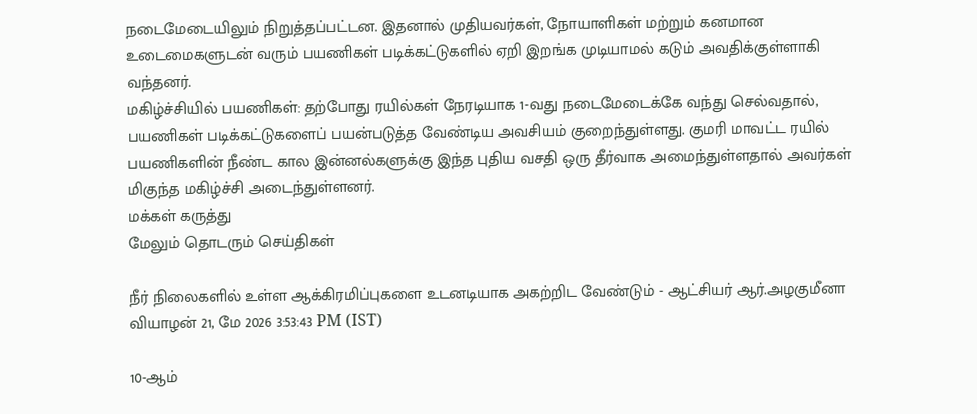நடைமேடையிலும் நிறுத்தப்பட்டன. இதனால் முதியவர்கள், நோயாளிகள் மற்றும் கனமான உடைமைகளுடன் வரும் பயணிகள் படிக்கட்டுகளில் ஏறி இறங்க முடியாமல் கடும் அவதிக்குள்ளாகி வந்தனர்.
மகிழ்ச்சியில் பயணிகள்: தற்போது ரயில்கள் நேரடியாக 1-வது நடைமேடைக்கே வந்து செல்வதால், பயணிகள் படிக்கட்டுகளைப் பயன்படுத்த வேண்டிய அவசியம் குறைந்துள்ளது. குமரி மாவட்ட ரயில் பயணிகளின் நீண்ட கால இன்னல்களுக்கு இந்த புதிய வசதி ஒரு தீர்வாக அமைந்துள்ளதால் அவர்கள் மிகுந்த மகிழ்ச்சி அடைந்துள்ளனர்.
மக்கள் கருத்து
மேலும் தொடரும் செய்திகள்

நீர் நிலைகளில் உள்ள ஆக்கிரமிப்புகளை உடனடியாக அகற்றிட வேண்டும் - ஆட்சியர் ஆர்.அழகுமீனா
வியாழன் 21, மே 2026 3:53:43 PM (IST)

10-ஆம்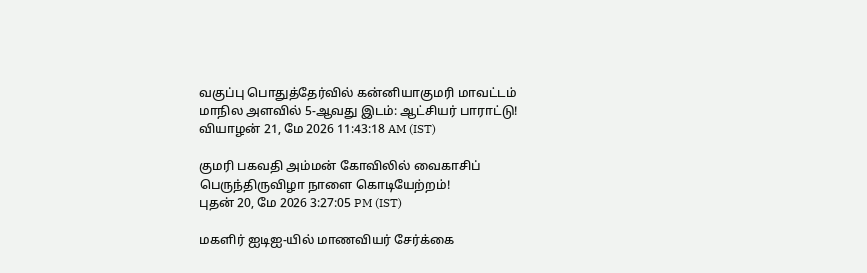வகுப்பு பொதுத்தேர்வில் கன்னியாகுமரி மாவட்டம் மாநில அளவில் 5-ஆவது இடம்: ஆட்சியர் பாராட்டு!
வியாழன் 21, மே 2026 11:43:18 AM (IST)

குமரி பகவதி அம்மன் கோவிலில் வைகாசிப் பெருந்திருவிழா நாளை கொடியேற்றம்!
புதன் 20, மே 2026 3:27:05 PM (IST)

மகளிர் ஐடிஐ-யில் மாணவியர் சேர்க்கை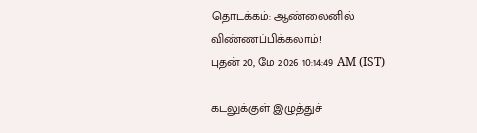தொடக்கம்: ஆண்லைனில் விண்ணப்பிக்கலாம்!
புதன் 20, மே 2026 10:14:49 AM (IST)

கடலுக்குள் இழுத்துச்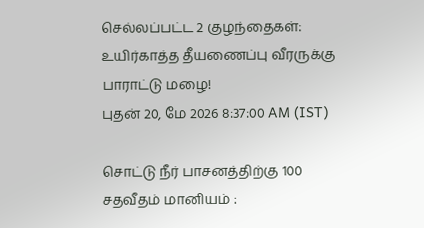செல்லப்பட்ட 2 குழந்தைகள்: உயிர்காத்த தீயணைப்பு வீரருக்கு பாராட்டு மழை!
புதன் 20, மே 2026 8:37:00 AM (IST)

சொட்டு நீர் பாசனத்திற்கு 100 சதவீதம் மானியம் :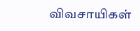விவசாயிகள்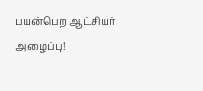பயன்பெற ஆட்சியர் அழைப்பு!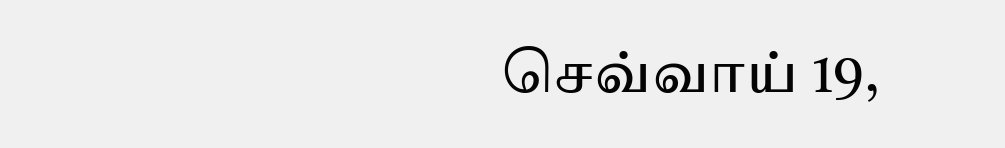செவ்வாய் 19,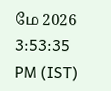மே 2026 3:53:35 PM (IST)